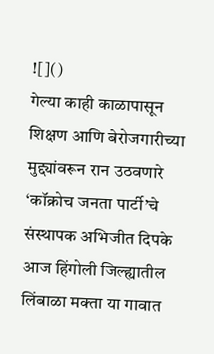![]()
गेल्या काही काळापासून शिक्षण आणि बेरोजगारीच्या मुद्द्यांवरून रान उठवणारे ‘कॉक्रोच जनता पार्टी’चे संस्थापक अभिजीत दिपके आज हिंगोली जिल्ह्यातील लिंबाळा मक्ता या गावात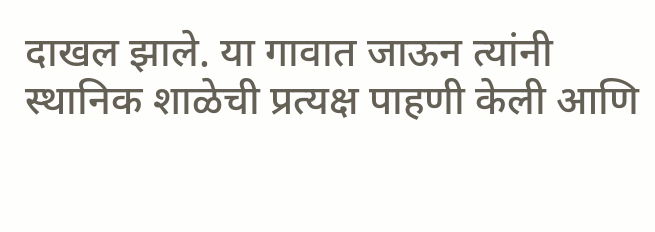दाखल झाले. या गावात जाऊन त्यांनी स्थानिक शाळेची प्रत्यक्ष पाहणी केली आणि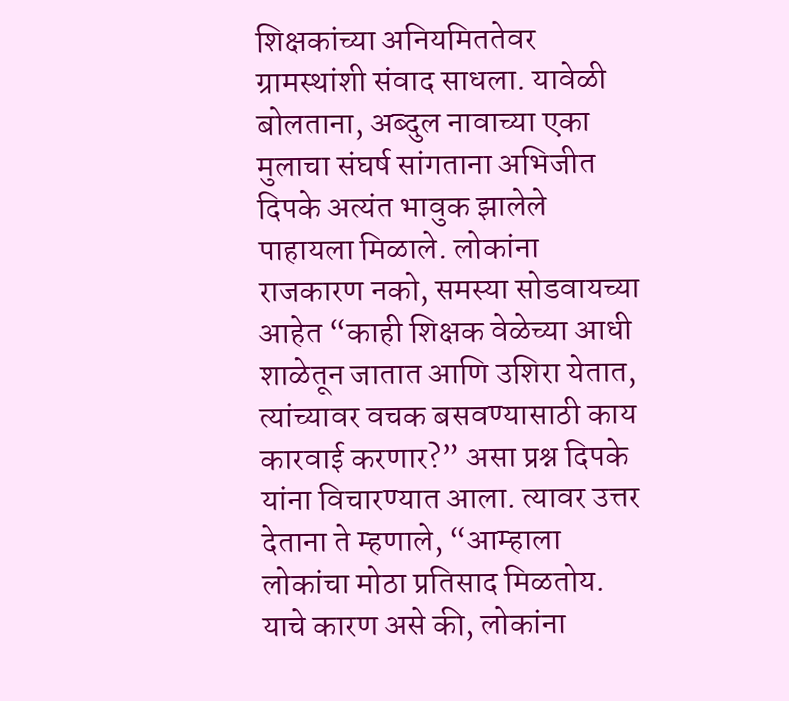शिक्षकांच्या अनियमिततेवर ग्रामस्थांशी संवाद साधला. यावेळी बोलताना, अब्दुल नावाच्या एका मुलाचा संघर्ष सांगताना अभिजीत दिपके अत्यंत भावुक झालेले पाहायला मिळाले. लोकांना राजकारण नको, समस्या सोडवायच्या आहेत “काही शिक्षक वेळेच्या आधी शाळेतून जातात आणि उशिरा येतात, त्यांच्यावर वचक बसवण्यासाठी काय कारवाई करणार?” असा प्रश्न दिपके यांना विचारण्यात आला. त्यावर उत्तर देताना ते म्हणाले, “आम्हाला लोकांचा मोठा प्रतिसाद मिळतोय. याचे कारण असे की, लोकांना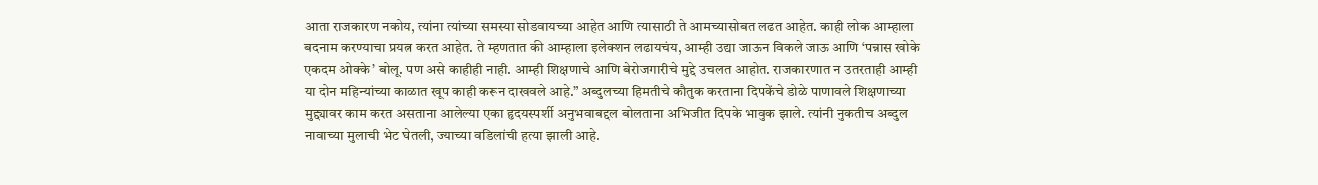आता राजकारण नकोय, त्यांना त्यांच्या समस्या सोडवायच्या आहेत आणि त्यासाठी ते आमच्यासोबत लढत आहेत. काही लोक आम्हाला बदनाम करण्याचा प्रयत्न करत आहेत. ते म्हणतात की आम्हाला इलेक्शन लढायचंय, आम्ही उद्या जाऊन विकले जाऊ आणि ‘पन्नास खोके एकदम ओक्के’ बोलू. पण असे काहीही नाही. आम्ही शिक्षणाचे आणि बेरोजगारीचे मुद्दे उचलत आहोत. राजकारणात न उतरताही आम्ही या दोन महिन्यांच्या काळात खूप काही करून दाखवले आहे.” अब्दुलच्या हिमतीचे कौतुक करताना दिपकेंचे डोळे पाणावले शिक्षणाच्या मुद्द्यावर काम करत असताना आलेल्या एका हृदयस्पर्शी अनुभवाबद्दल बोलताना अभिजीत दिपके भावुक झाले. त्यांनी नुकतीच अब्दुल नावाच्या मुलाची भेट घेतली, ज्याच्या वडिलांची हत्या झाली आहे.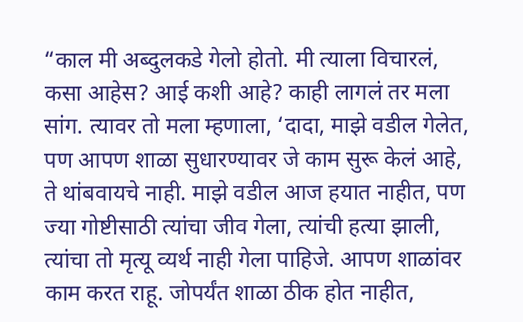“काल मी अब्दुलकडे गेलो होतो. मी त्याला विचारलं, कसा आहेस? आई कशी आहे? काही लागलं तर मला सांग. त्यावर तो मला म्हणाला, ‘दादा, माझे वडील गेलेत, पण आपण शाळा सुधारण्यावर जे काम सुरू केलं आहे, ते थांबवायचे नाही. माझे वडील आज हयात नाहीत, पण ज्या गोष्टीसाठी त्यांचा जीव गेला, त्यांची हत्या झाली, त्यांचा तो मृत्यू व्यर्थ नाही गेला पाहिजे. आपण शाळांवर काम करत राहू. जोपर्यंत शाळा ठीक होत नाहीत,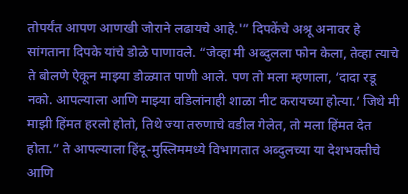तोपर्यंत आपण आणखी जोराने लढायचे आहे.'” दिपकेंचे अश्रू अनावर हे सांगताना दिपके यांचे डोळे पाणावले. “जेव्हा मी अब्दुलला फोन केला, तेव्हा त्याचे ते बोलणे ऐकून माझ्या डोळ्यात पाणी आले. पण तो मला म्हणाला, ‘दादा रडू नको. आपल्याला आणि माझ्या वडिलांनाही शाळा नीट करायच्या होत्या.’ जिथे मी माझी हिंमत हरलो होतो, तिथे ज्या तरुणाचे वडील गेलेत, तो मला हिंमत देत होता.” ते आपल्याला हिंदू-मुस्लिममध्ये विभागतात अब्दुलच्या या देशभक्तीचे आणि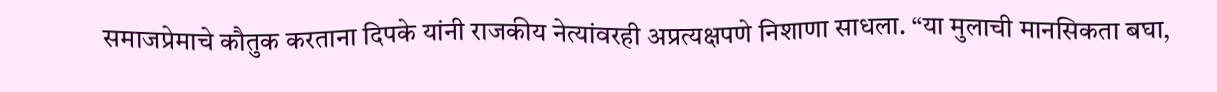समाजप्रेमाचे कौतुक करताना दिपके यांनी राजकीय नेत्यांवरही अप्रत्यक्षपणे निशाणा साधला. “या मुलाची मानसिकता बघा,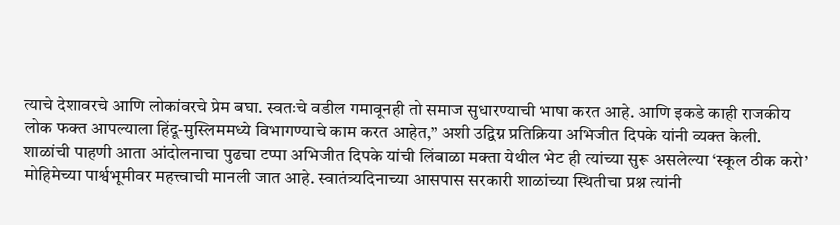त्याचे देशावरचे आणि लोकांवरचे प्रेम बघा. स्वतःचे वडील गमावूनही तो समाज सुधारण्याची भाषा करत आहे. आणि इकडे काही राजकीय लोक फक्त आपल्याला हिंदू-मुस्लिममध्ये विभागण्याचे काम करत आहेत,” अशी उद्विग्न प्रतिक्रिया अभिजीत दिपके यांनी व्यक्त केली. शाळांची पाहणी आता आंदोलनाचा पुढचा टप्पा अभिजीत दिपके यांची लिंबाळा मक्ता येथील भेट ही त्यांच्या सुरू असलेल्या ‘स्कूल ठीक करो’ मोहिमेच्या पार्श्वभूमीवर महत्त्वाची मानली जात आहे. स्वातंत्र्यदिनाच्या आसपास सरकारी शाळांच्या स्थितीचा प्रश्न त्यांनी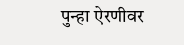पुन्हा ऐरणीवर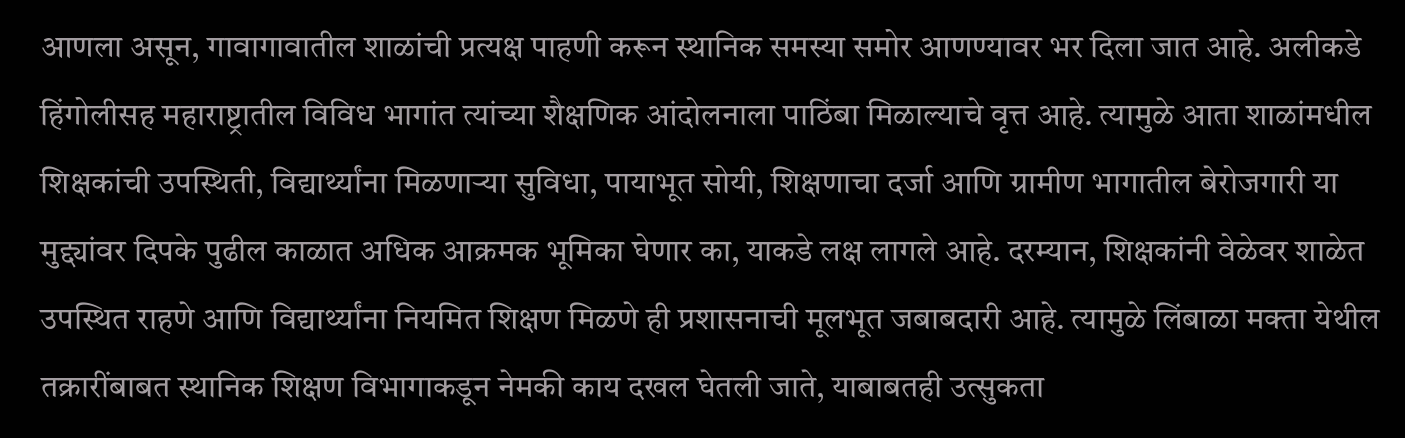आणला असून, गावागावातील शाळांची प्रत्यक्ष पाहणी करून स्थानिक समस्या समोर आणण्यावर भर दिला जात आहे. अलीकडे हिंगोलीसह महाराष्ट्रातील विविध भागांत त्यांच्या शैक्षणिक आंदोलनाला पाठिंबा मिळाल्याचे वृत्त आहे. त्यामुळे आता शाळांमधील शिक्षकांची उपस्थिती, विद्यार्थ्यांना मिळणाऱ्या सुविधा, पायाभूत सोयी, शिक्षणाचा दर्जा आणि ग्रामीण भागातील बेरोजगारी या मुद्द्यांवर दिपके पुढील काळात अधिक आक्रमक भूमिका घेणार का, याकडे लक्ष लागले आहे. दरम्यान, शिक्षकांनी वेळेवर शाळेत उपस्थित राहणे आणि विद्यार्थ्यांना नियमित शिक्षण मिळणे ही प्रशासनाची मूलभूत जबाबदारी आहे. त्यामुळे लिंबाळा मक्ता येथील तक्रारींबाबत स्थानिक शिक्षण विभागाकडून नेमकी काय दखल घेतली जाते, याबाबतही उत्सुकता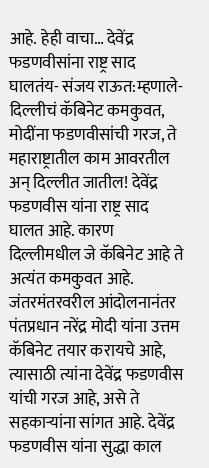आहे. हेही वाचा… देवेंद्र फडणवीसांना राष्ट्र साद घालतंय- संजय राऊत:म्हणाले- दिल्लीचं कॅबिनेट कमकुवत, मोदींना फडणवीसांची गरज, ते महाराष्ट्रातील काम आवरतील अन् दिल्लीत जातील! देवेंद्र फडणवीस यांना राष्ट्र साद घालत आहे. कारण दिल्लीमधील जे कॅबिनेट आहे ते अत्यंत कमकुवत आहे. जंतरमंतरवरील आंदोलनानंतर पंतप्रधान नरेंद्र मोदी यांना उत्तम कॅबिनेट तयार करायचे आहे, त्यासाठी त्यांना देवेंद्र फडणवीस यांची गरज आहे, असे ते सहकाऱ्यांना सांगत आहे. देवेंद्र फडणवीस यांना सुद्धा काल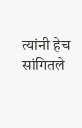त्यांनी हेच सांगितले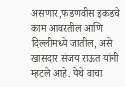असणार,फडणवीस इकडचे काम आवरतील आणि दिल्लीमध्ये जातील, असे खासदार संजय राऊत यांनी म्हटले आहे. येथे वाचा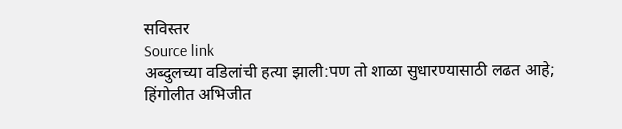सविस्तर
Source link
अब्दुलच्या वडिलांची हत्या झाली:पण तो शाळा सुधारण्यासाठी लढत आहे; हिंगोलीत अभिजीत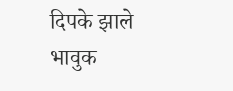दिपके झाले भावुक